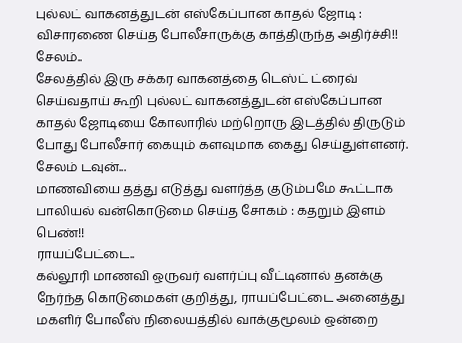புல்லட் வாகனத்துடன் எஸ்கேப்பான காதல் ஜோடி : விசாரணை செய்த போலீசாருக்கு காத்திருந்த அதிர்ச்சி!!
சேலம்..
சேலத்தில் இரு சக்கர வாகனத்தை டெஸ்ட் ட்ரைவ் செய்வதாய் கூறி புல்லட் வாகனத்துடன் எஸ்கேப்பான காதல் ஜோடியை கோலாரில் மற்றொரு இடத்தில் திருடும் போது போலீசார் கையும் களவுமாக கைது செய்துள்ளனர்.
சேலம் டவுன்...
மாணவியை தத்து எடுத்து வளர்த்த குடும்பமே கூட்டாக பாலியல் வன்கொடுமை செய்த சோகம் : கதறும் இளம் பெண்!!
ராயப்பேட்டை..
கல்லூரி மாணவி ஒருவர் வளர்ப்பு வீட்டினால் தனக்கு நேர்ந்த கொடுமைகள் குறித்து, ராயப்பேட்டை அனைத்து மகளிர் போலீஸ் நிலையத்தில் வாக்குமூலம் ஒன்றை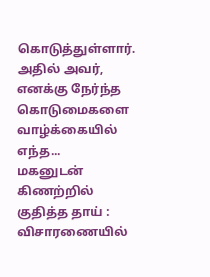கொடுத்துள்ளார். அதில் அவர், எனக்கு நேர்ந்த கொடுமைகளை வாழ்க்கையில் எந்த...
மகனுடன் கிணற்றில் குதித்த தாய் : விசாரணையில்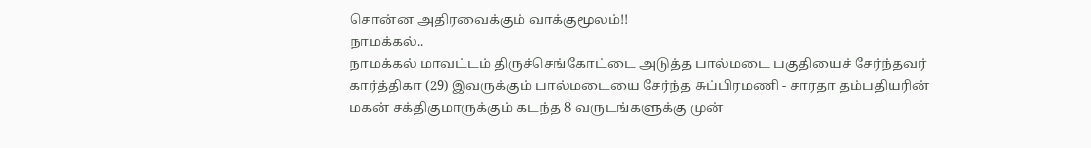சொன்ன அதிரவைக்கும் வாக்குமூலம்!!
நாமக்கல்..
நாமக்கல் மாவட்டம் திருச்செங்கோட்டை அடுத்த பால்மடை பகுதியைச் சேர்ந்தவர் கார்த்திகா (29) இவருக்கும் பால்மடையை சேர்ந்த சுப்பிரமணி - சாரதா தம்பதியரின் மகன் சக்திகுமாருக்கும் கடந்த 8 வருடங்களுக்கு முன்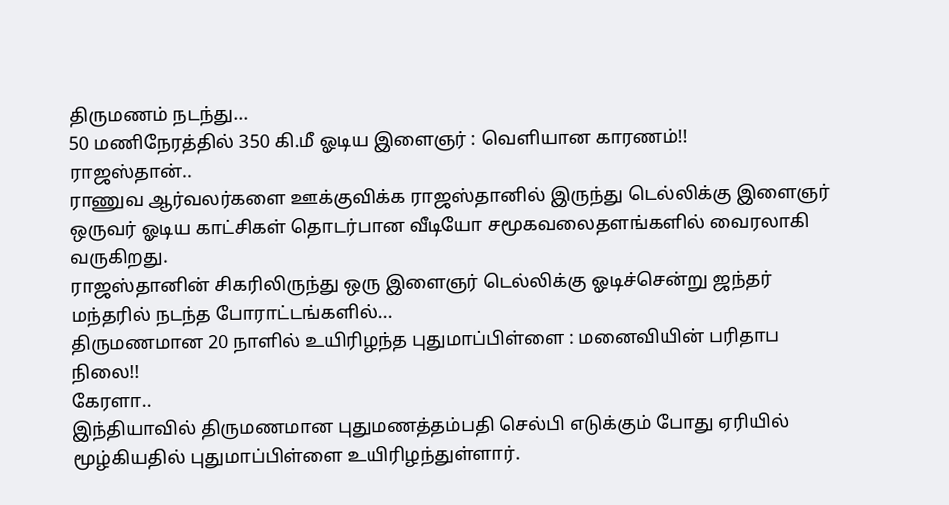திருமணம் நடந்து...
50 மணிநேரத்தில் 350 கி.மீ ஓடிய இளைஞர் : வெளியான காரணம்!!
ராஜஸ்தான்..
ராணுவ ஆர்வலர்களை ஊக்குவிக்க ராஜஸ்தானில் இருந்து டெல்லிக்கு இளைஞர் ஒருவர் ஓடிய காட்சிகள் தொடர்பான வீடியோ சமூகவலைதளங்களில் வைரலாகி வருகிறது.
ராஜஸ்தானின் சிகரிலிருந்து ஒரு இளைஞர் டெல்லிக்கு ஓடிச்சென்று ஜந்தர் மந்தரில் நடந்த போராட்டங்களில்...
திருமணமான 20 நாளில் உயிரிழந்த புதுமாப்பிள்ளை : மனைவியின் பரிதாப நிலை!!
கேரளா..
இந்தியாவில் திருமணமான புதுமணத்தம்பதி செல்பி எடுக்கும் போது ஏரியில் மூழ்கியதில் புதுமாப்பிள்ளை உயிரிழந்துள்ளார்.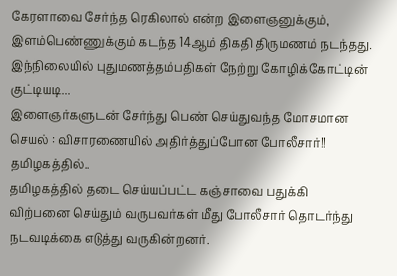கேரளாவை சேர்ந்த ரெகிலால் என்ற இளைஞனுக்கும், இளம்பெண்ணுக்கும் கடந்த 14ஆம் திகதி திருமணம் நடந்தது.
இந்நிலையில் புதுமணத்தம்பதிகள் நேற்று கோழிக்கோட்டின் குட்டியடி...
இளைஞர்களுடன் சேர்ந்து பெண் செய்துவந்த மோசமான செயல் : விசாரணையில் அதிர்த்துப்போன போலீசார்!!
தமிழகத்தில்..
தமிழகத்தில் தடை செய்யப்பட்ட கஞ்சாவை பதுக்கி விற்பனை செய்தும் வருபவர்கள் மீது போலீசார் தொடர்ந்து நடவடிக்கை எடுத்து வருகின்றனர்.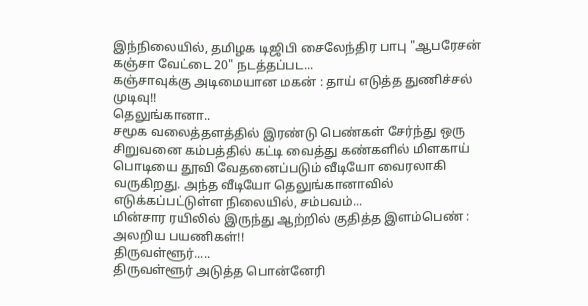இந்நிலையில், தமிழக டிஜிபி சைலேந்திர பாபு "ஆபரேசன் கஞ்சா வேட்டை 20" நடத்தப்பட...
கஞ்சாவுக்கு அடிமையான மகன் : தாய் எடுத்த துணிச்சல் முடிவு!!
தெலுங்கானா..
சமூக வலைத்தளத்தில் இரண்டு பெண்கள் சேர்ந்து ஒரு சிறுவனை கம்பத்தில் கட்டி வைத்து கண்களில் மிளகாய் பொடியை தூவி வேதனைப்படும் வீடியோ வைரலாகி வருகிறது. அந்த வீடியோ தெலுங்கானாவில் எடுக்கப்பட்டுள்ள நிலையில், சம்பவம்...
மின்சார ரயிலில் இருந்து ஆற்றில் குதித்த இளம்பெண் : அலறிய பயணிகள்!!
திருவள்ளூர்.....
திருவள்ளூர் அடுத்த பொன்னேரி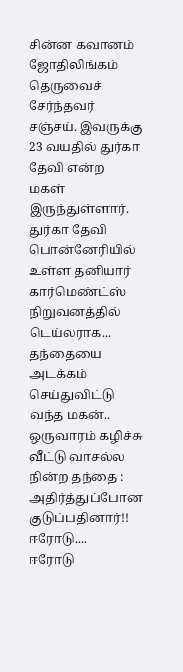சின்ன கவானம் ஜோதிலிங்கம் தெருவைச் சேர்ந்தவர் சஞ்சய். இவருக்கு 23 வயதில் துர்கா தேவி என்ற மகள் இருந்துள்ளார்.
துர்கா தேவி பொன்னேரியில் உள்ள தனியார் கார்மெண்ட்ஸ் நிறுவனத்தில் டெய்லராக...
தந்தையை அடக்கம் செய்துவிட்டு வந்த மகன்.. ஒருவாரம் கழிச்சு வீட்டு வாசல்ல நின்ற தந்தை : அதிர்த்துப்போன குடுப்பதினார்!!
ஈரோடு....
ஈரோடு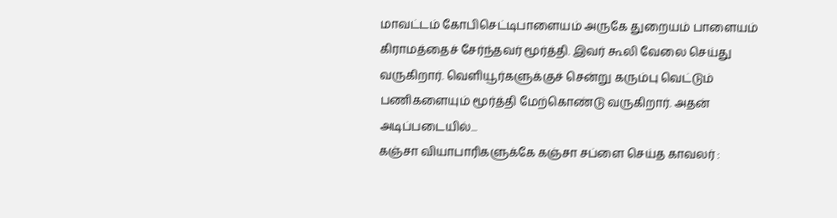மாவட்டம் கோபிசெட்டிபாளையம் அருகே துறையம் பாளையம் கிராமத்தைச் சேர்ந்தவர் மூர்த்தி. இவர் கூலி வேலை செய்து வருகிறார். வெளியூர்களுக்குச் சென்று கரும்பு வெட்டும் பணிகளையும் மூர்த்தி மேற்கொண்டு வருகிறார். அதன் அடிப்படையில்...
கஞ்சா வியாபாரிகளுக்கே கஞ்சா சப்ளை செய்த காவலர் :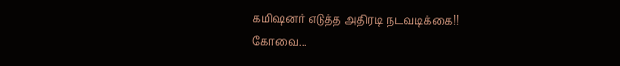கமிஷனர் எடுத்த அதிரடி நடவடிக்கை!!
கோவை...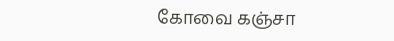கோவை கஞ்சா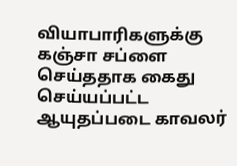வியாபாரிகளுக்கு கஞ்சா சப்ளை செய்ததாக கைது செய்யப்பட்ட ஆயுதப்படை காவலர்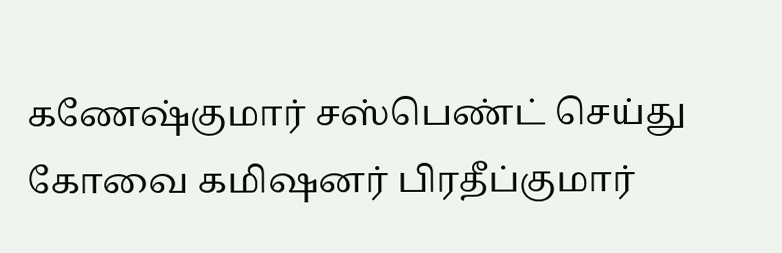கணேஷ்குமார் சஸ்பெண்ட் செய்து கோவை கமிஷனர் பிரதீப்குமார்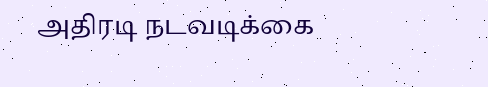அதிரடி நடவடிக்கை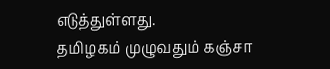எடுத்துள்ளது.
தமிழகம் முழுவதும் கஞ்சா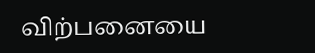விற்பனையை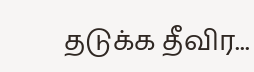தடுக்க தீவிர...